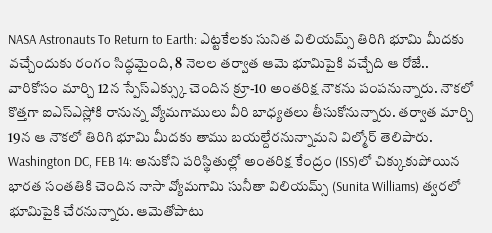NASA Astronauts To Return to Earth: ఎట్టకేలకు సునిత విలియమ్స్ తిరిగి భూమి మీదకు వచ్చేందుకు రంగం సిద్ధమైంది, 8 నెలల తర్వాత ఆమె భూమిపైకి వచ్చేది ఆ రోజే..
వారికోసం మార్చి 12న స్పేస్ఎక్స్కు చెందిన క్రూ-10 అంతరిక్ష నౌకను పంపనున్నారు. నౌకలో కొత్తగా ఐఎస్ఎస్లోకి రానున్న వ్యోమగాములు వీరి బాధ్యతలు తీసుకోనున్నారు. తర్వాత మార్చి 19న ఆ నౌకలో తిరిగి భూమి మీదకు తాము బయల్దేరనున్నామని విల్మోర్ తెలిపారు.
Washington DC, FEB 14: అనుకోని పరిస్థితుల్లో అంతరిక్ష కేంద్రం (ISS)లో చిక్కుకుపోయిన భారత సంతతికి చెందిన నాసా వ్యోమగామి సునీతా విలియమ్స్ (Sunita Williams) త్వరలో భూమిపైకి చేరనున్నారు. ఆమెతోపాటు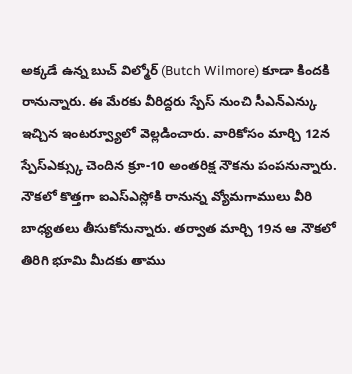అక్కడే ఉన్న బుచ్ విల్మోర్ (Butch Wilmore) కూడా కిందకి రానున్నారు. ఈ మేరకు వీరిద్దరు స్పేస్ నుంచి సీఎన్ఎన్కు ఇచ్చిన ఇంటర్వ్యూలో వెల్లడించారు. వారికోసం మార్చి 12న స్పేస్ఎక్స్కు చెందిన క్రూ-10 అంతరిక్ష నౌకను పంపనున్నారు. నౌకలో కొత్తగా ఐఎస్ఎస్లోకి రానున్న వ్యోమగాములు వీరి బాధ్యతలు తీసుకోనున్నారు. తర్వాత మార్చి 19న ఆ నౌకలో తిరిగి భూమి మీదకు తాము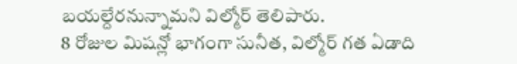బయల్దేరనున్నామని విల్మోర్ తెలిపారు.
8 రోజుల మిషన్లో భాగంగా సునీత, విల్మోర్ గత ఏడాది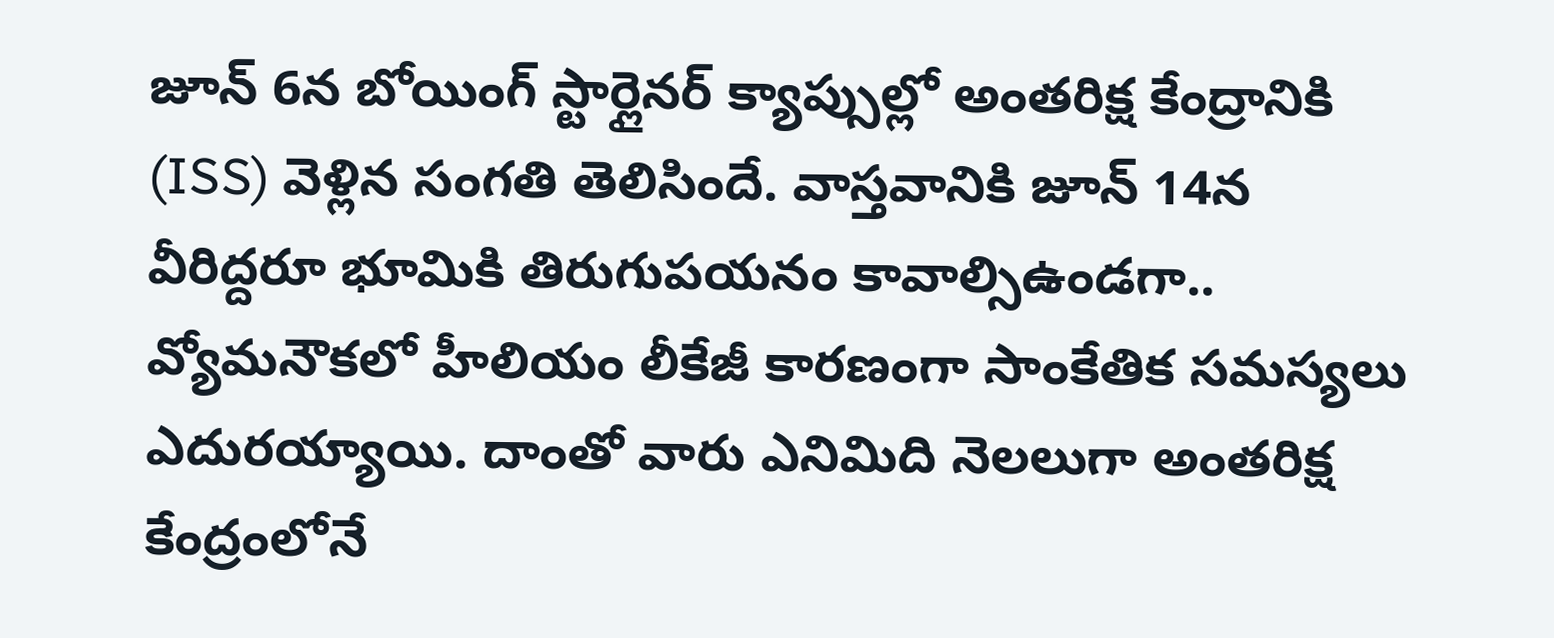జూన్ 6న బోయింగ్ స్టార్లైనర్ క్యాప్సుల్లో అంతరిక్ష కేంద్రానికి (ISS) వెళ్లిన సంగతి తెలిసిందే. వాస్తవానికి జూన్ 14న వీరిద్దరూ భూమికి తిరుగుపయనం కావాల్సిఉండగా.. వ్యోమనౌకలో హీలియం లీకేజీ కారణంగా సాంకేతిక సమస్యలు ఎదురయ్యాయి. దాంతో వారు ఎనిమిది నెలలుగా అంతరిక్ష కేంద్రంలోనే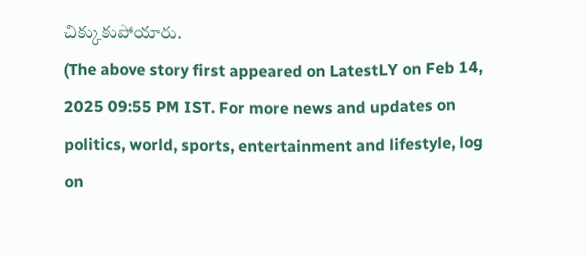చిక్కుకుపోయారు.
(The above story first appeared on LatestLY on Feb 14, 2025 09:55 PM IST. For more news and updates on politics, world, sports, entertainment and lifestyle, log on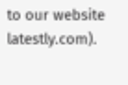to our website latestly.com).